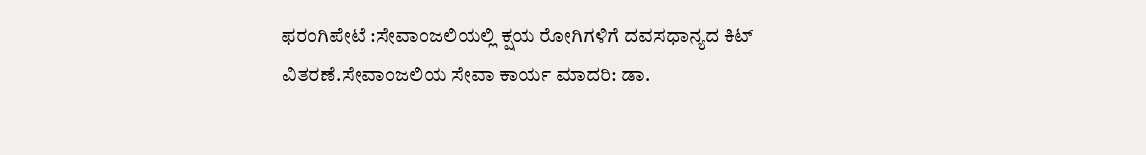ಫರಂಗಿಪೇಟೆ :ಸೇವಾಂಜಲಿಯಲ್ಲಿ ಕ್ಷಯ ರೋಗಿಗಳಿಗೆ ದವಸಧಾನ್ಯದ ಕಿಟ್ ವಿತರಣೆ.ಸೇವಾಂಜಲಿಯ ಸೇವಾ ಕಾರ್ಯ ಮಾದರಿ: ಡಾ.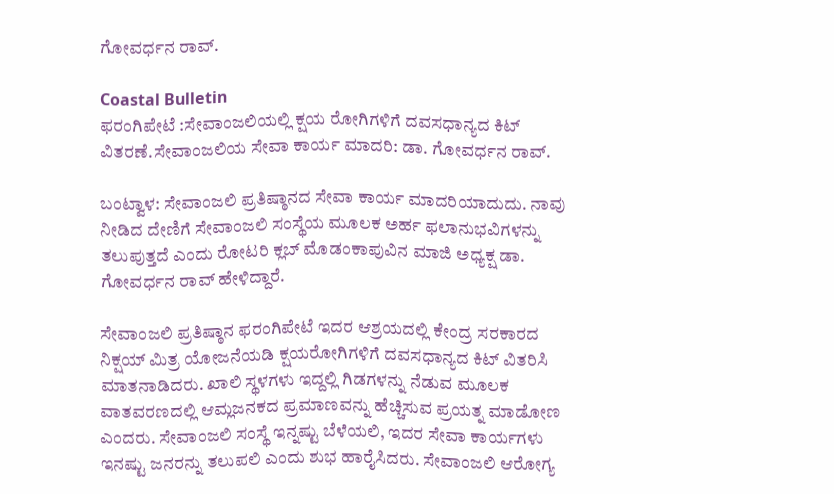ಗೋವರ್ಧನ ರಾವ್.

Coastal Bulletin
ಫರಂಗಿಪೇಟೆ :ಸೇವಾಂಜಲಿಯಲ್ಲಿ ಕ್ಷಯ ರೋಗಿಗಳಿಗೆ ದವಸಧಾನ್ಯದ ಕಿಟ್ ವಿತರಣೆ.ಸೇವಾಂಜಲಿಯ ಸೇವಾ ಕಾರ್ಯ ಮಾದರಿ: ಡಾ. ಗೋವರ್ಧನ ರಾವ್.

ಬಂಟ್ವಾಳ: ಸೇವಾಂಜಲಿ ಪ್ರತಿಷ್ಠಾನದ ಸೇವಾ ಕಾರ್ಯ ಮಾದರಿಯಾದುದು. ನಾವು ನೀಡಿದ ದೇಣಿಗೆ ಸೇವಾಂಜಲಿ ಸಂಸ್ಥೆಯ ಮೂಲಕ ಅರ್ಹ ಫಲಾನುಭವಿಗಳನ್ನು ತಲುಪುತ್ತದೆ ಎಂದು ರೋಟರಿ ಕ್ಲಬ್ ಮೊಡಂಕಾಪುವಿನ ಮಾಜಿ ಅಧ್ಯಕ್ಷ ಡಾ. ಗೋವರ್ಧನ ರಾವ್ ಹೇಳಿದ್ದಾರೆ.

ಸೇವಾಂಜಲಿ ಪ್ರತಿಷ್ಠಾನ ಫರಂಗಿಪೇಟೆ ಇದರ ಆಶ್ರಯದಲ್ಲಿ ಕೇಂದ್ರ ಸರಕಾರದ ನಿಕ್ಷಯ್ ಮಿತ್ರ ಯೋಜನೆಯಡಿ ಕ್ಷಯರೋಗಿಗಳಿಗೆ ದವಸಧಾನ್ಯದ ಕಿಟ್ ವಿತರಿಸಿ ಮಾತನಾಡಿದರು. ಖಾಲಿ ಸ್ಥಳಗಳು ಇದ್ದಲ್ಲಿ ಗಿಡಗಳನ್ನು ನೆಡುವ ಮೂಲಕ ವಾತವರಣದಲ್ಲಿ ಆಮ್ಲಜನಕದ ಪ್ರಮಾಣವನ್ನು ಹೆಚ್ಚಿಸುವ ಪ್ರಯತ್ನ ಮಾಡೋಣ ಎಂದರು. ಸೇವಾಂಜಲಿ ಸಂಸ್ಥೆ ಇನ್ನಷ್ಟು ಬೆಳೆಯಲಿ, ಇದರ ಸೇವಾ ಕಾರ್ಯಗಳು ಇನಷ್ಟು ಜನರನ್ನು ತಲುಪಲಿ ಎಂದು ಶುಭ ಹಾರೈಸಿದರು. ಸೇವಾಂಜಲಿ ಆರೋಗ್ಯ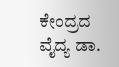ಕೇಂದ್ರದ ವೈದ್ಯ ಡಾ.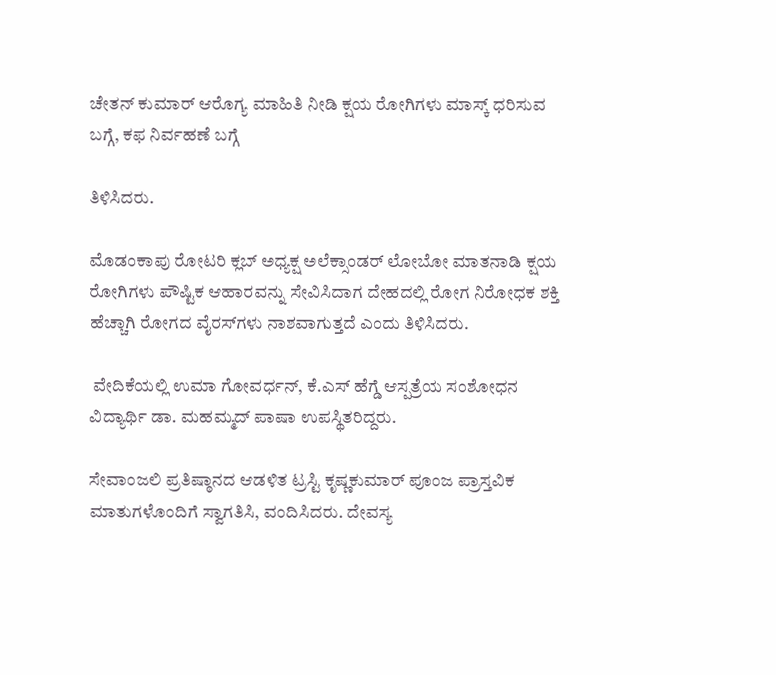ಚೇತನ್ ಕುಮಾರ್ ಆರೊಗ್ಯ ಮಾಹಿತಿ ನೀಡಿ ಕ್ಷಯ ರೋಗಿಗಳು ಮಾಸ್ಕ್ ಧರಿಸುವ ಬಗ್ಗೆ, ಕಫ ನಿರ್ವಹಣೆ ಬಗ್ಗೆ

ತಿಳಿಸಿದರು.

ಮೊಡಂಕಾಪು ರೋಟರಿ ಕ್ಲಬ್ ಅಧ್ಯಕ್ಷ ಅಲೆಕ್ಸಾಂಡರ್ ಲೋಬೋ ಮಾತನಾಡಿ ಕ್ಷಯ ರೋಗಿಗಳು ಪೌಷ್ಟಿಕ ಆಹಾರವನ್ನು ಸೇವಿಸಿದಾಗ ದೇಹದಲ್ಲಿ ರೋಗ ನಿರೋಧಕ ಶಕ್ತಿ ಹೆಚ್ಚಾಗಿ ರೋಗದ ವೈರಸ್‌ಗಳು ನಾಶವಾಗುತ್ತದೆ ಎಂದು ತಿಳಿಸಿದರು.

 ವೇದಿಕೆಯಲ್ಲಿ ಉಮಾ ಗೋವರ್ಧನ್, ಕೆ.ಎಸ್ ಹೆಗ್ಡೆ ಆಸ್ಪತ್ರೆಯ ಸಂಶೋಧನ ವಿದ್ಯಾರ್ಥಿ ಡಾ. ಮಹಮ್ಮದ್ ಪಾಷಾ ಉಪಸ್ಥಿತರಿದ್ದರು.

ಸೇವಾಂಜಲಿ ಪ್ರತಿಷ್ಠಾನದ ಆಡಳಿತ ಟ್ರಸ್ಟಿ ಕೃಷ್ಣಕುಮಾರ್ ಪೂಂಜ ಪ್ರಾಸ್ತವಿಕ ಮಾತುಗಳೊಂದಿಗೆ ಸ್ವಾಗತಿಸಿ, ವಂದಿಸಿದರು. ದೇವಸ್ಯ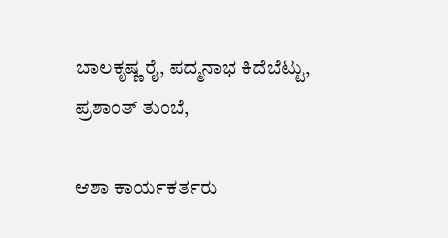ಬಾಲಕೃಷ್ಣ ರೈ, ಪದ್ಮನಾಭ ಕಿದೆಬೆಟ್ಟು, ಪ್ರಶಾಂತ್ ತುಂಬೆ,

ಆಶಾ ಕಾರ್ಯಕರ್ತರು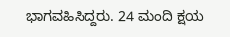ಭಾಗವಹಿಸಿದ್ದರು. 24 ಮಂದಿ ಕ್ಷಯ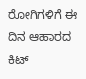ರೋಗಿಗಳಿಗೆ ಈ ದಿನ ಆಹಾರದ ಕಿಟ್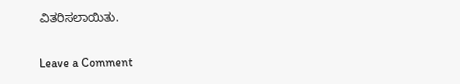ವಿತರಿಸಲಾಯಿತು.

Leave a Comment